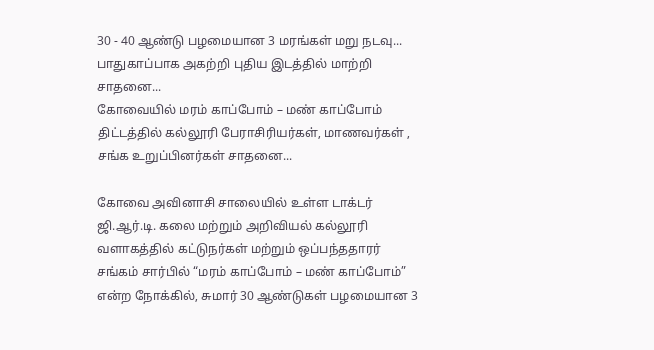30 - 40 ஆண்டு பழமையான 3 மரங்கள் மறு நடவு... பாதுகாப்பாக அகற்றி புதிய இடத்தில் மாற்றி சாதனை...
கோவையில் மரம் காப்போம் – மண் காப்போம் திட்டத்தில் கல்லூரி பேராசிரியர்கள், மாணவர்கள் , சங்க உறுப்பினர்கள் சாதனை...

கோவை அவினாசி சாலையில் உள்ள டாக்டர் ஜி.ஆர்.டி. கலை மற்றும் அறிவியல் கல்லூரி வளாகத்தில் கட்டுநர்கள் மற்றும் ஒப்பந்ததாரர் சங்கம் சார்பில் “மரம் காப்போம் – மண் காப்போம்” என்ற நோக்கில், சுமார் 30 ஆண்டுகள் பழமையான 3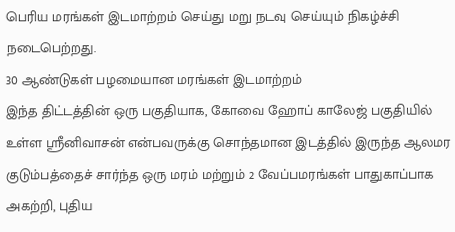பெரிய மரங்கள் இடமாற்றம் செய்து மறு நடவு செய்யும் நிகழ்ச்சி நடைபெற்றது.
30 ஆண்டுகள் பழமையான மரங்கள் இடமாற்றம்
இந்த திட்டத்தின் ஒரு பகுதியாக, கோவை ஹோப் காலேஜ் பகுதியில் உள்ள ஸ்ரீனிவாசன் என்பவருக்கு சொந்தமான இடத்தில் இருந்த ஆலமர குடும்பத்தைச் சார்ந்த ஒரு மரம் மற்றும் 2 வேப்பமரங்கள் பாதுகாப்பாக அகற்றி, புதிய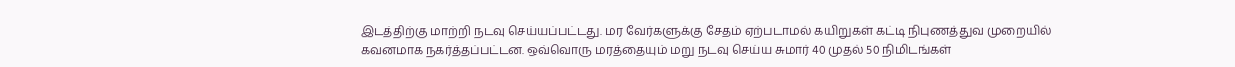இடத்திற்கு மாற்றி நடவு செய்யப்பட்டது. மர வேர்களுக்கு சேதம் ஏற்படாமல் கயிறுகள் கட்டி நிபுணத்துவ முறையில் கவனமாக நகர்த்தப்பட்டன. ஒவ்வொரு மரத்தையும் மறு நடவு செய்ய சுமார் 40 முதல் 50 நிமிடங்கள்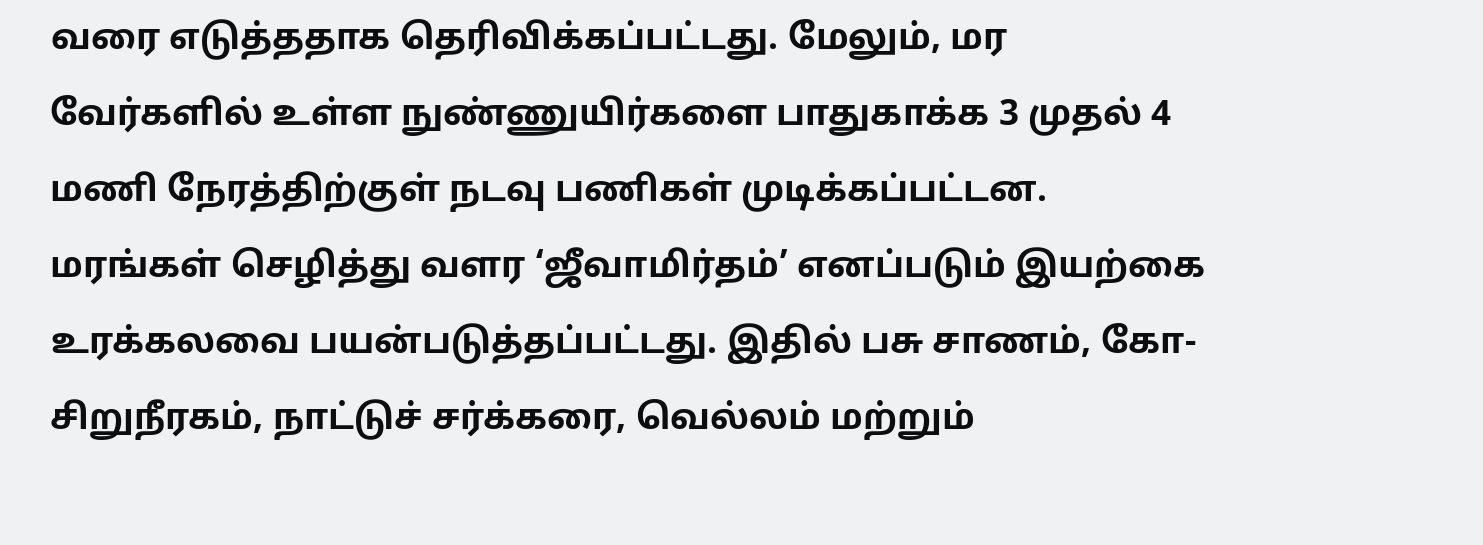வரை எடுத்ததாக தெரிவிக்கப்பட்டது. மேலும், மர வேர்களில் உள்ள நுண்ணுயிர்களை பாதுகாக்க 3 முதல் 4 மணி நேரத்திற்குள் நடவு பணிகள் முடிக்கப்பட்டன.
மரங்கள் செழித்து வளர ‘ஜீவாமிர்தம்’ எனப்படும் இயற்கை உரக்கலவை பயன்படுத்தப்பட்டது. இதில் பசு சாணம், கோ-சிறுநீரகம், நாட்டுச் சர்க்கரை, வெல்லம் மற்றும்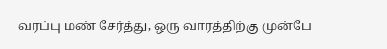வரப்பு மண் சேர்த்து, ஒரு வாரத்திற்கு முன்பே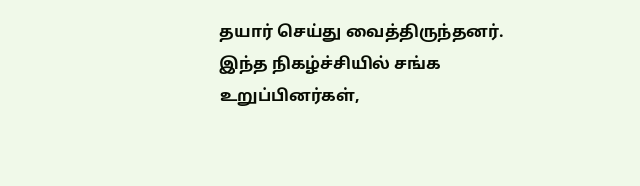தயார் செய்து வைத்திருந்தனர். இந்த நிகழ்ச்சியில் சங்க உறுப்பினர்கள்,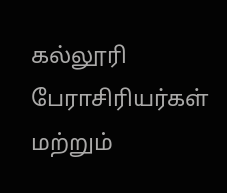கல்லூரி பேராசிரியர்கள் மற்றும்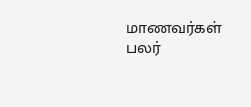மாணவர்கள் பலர்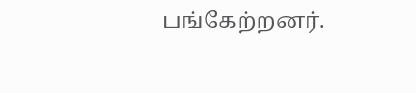பங்கேற்றனர்.